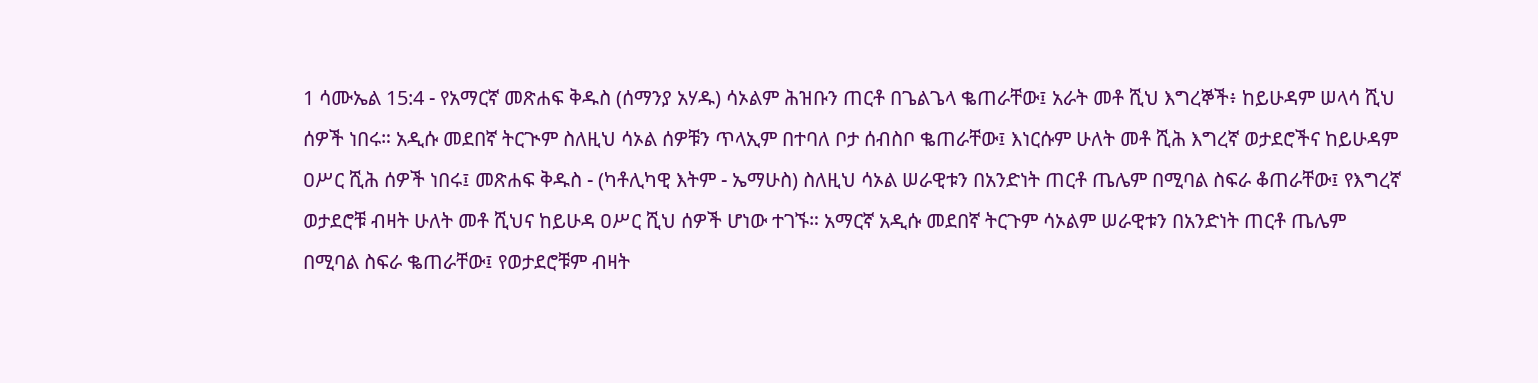1 ሳሙኤል 15:4 - የአማርኛ መጽሐፍ ቅዱስ (ሰማንያ አሃዱ) ሳኦልም ሕዝቡን ጠርቶ በጌልጌላ ቈጠራቸው፤ አራት መቶ ሺህ እግረኞች፥ ከይሁዳም ሠላሳ ሺህ ሰዎች ነበሩ። አዲሱ መደበኛ ትርጒም ስለዚህ ሳኦል ሰዎቹን ጥላኢም በተባለ ቦታ ሰብስቦ ቈጠራቸው፤ እነርሱም ሁለት መቶ ሺሕ እግረኛ ወታደሮችና ከይሁዳም ዐሥር ሺሕ ሰዎች ነበሩ፤ መጽሐፍ ቅዱስ - (ካቶሊካዊ እትም - ኤማሁስ) ስለዚህ ሳኦል ሠራዊቱን በአንድነት ጠርቶ ጤሌም በሚባል ስፍራ ቆጠራቸው፤ የእግረኛ ወታደሮቹ ብዛት ሁለት መቶ ሺህና ከይሁዳ ዐሥር ሺህ ሰዎች ሆነው ተገኙ። አማርኛ አዲሱ መደበኛ ትርጉም ሳኦልም ሠራዊቱን በአንድነት ጠርቶ ጤሌም በሚባል ስፍራ ቈጠራቸው፤ የወታደሮቹም ብዛት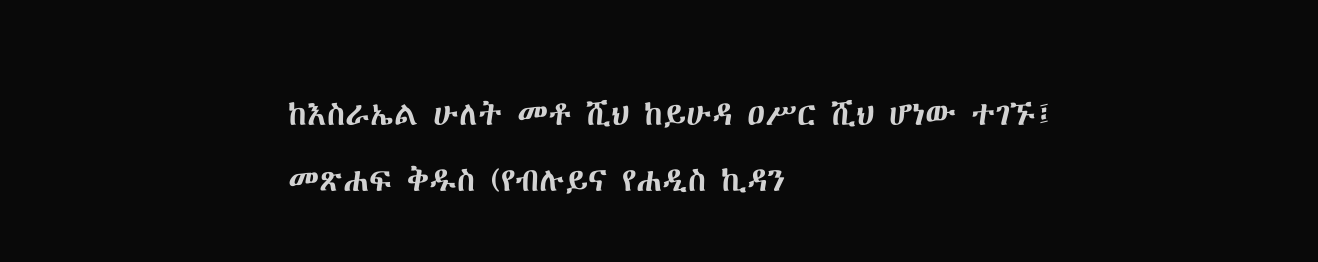ከእስራኤል ሁለት መቶ ሺህ ከይሁዳ ዐሥር ሺህ ሆነው ተገኙ፤ መጽሐፍ ቅዱስ (የብሉይና የሐዲስ ኪዳን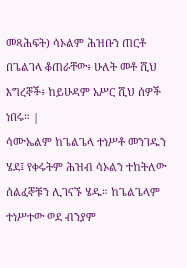መጻሕፍት) ሳኦልም ሕዝቡን ጠርቶ በጌልገላ ቆጠራቸው፥ ሁለት መቶ ሺህ እግረኞች፥ ከይሁዳም አሥር ሺህ ሰዎች ነበሩ። |
ሳሙኤልም ከጌልጌላ ተነሥቶ መንገዱን ሄደ፤ የቀሩትም ሕዝብ ሳኦልን ተከትለው ሰልፈኞቹን ሊገናኙ ሄዱ። ከጌልጌላም ተነሥተው ወደ ብንያም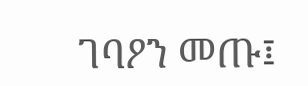ገባዖን መጡ፤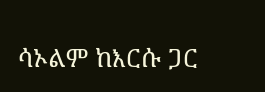ሳኦልም ከእርሱ ጋር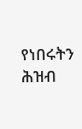የነበሩትን ሕዝብ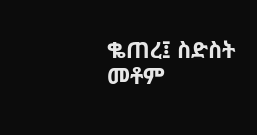ቈጠረ፤ ስድስት መቶም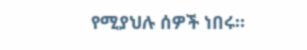የሚያህሉ ሰዎች ነበሩ።